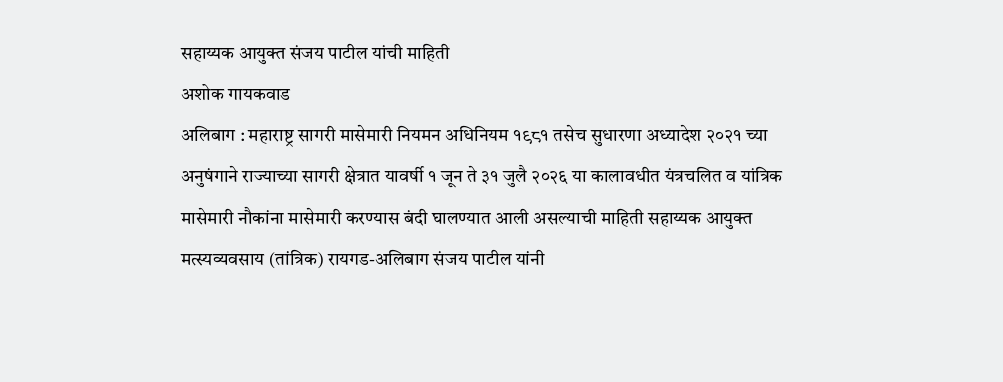सहाय्यक आयुक्त संजय पाटील यांची माहिती
अशोक गायकवाड
अलिबाग : महाराष्ट्र सागरी मासेमारी नियमन अधिनियम १९८१ तसेच सुधारणा अध्यादेश २०२१ च्या अनुषंगाने राज्याच्या सागरी क्षेत्रात यावर्षी १ जून ते ३१ जुलै २०२६ या कालावधीत यंत्रचलित व यांत्रिक मासेमारी नौकांना मासेमारी करण्यास बंदी घालण्यात आली असल्याची माहिती सहाय्यक आयुक्त मत्स्यव्यवसाय (तांत्रिक) रायगड-अलिबाग संजय पाटील यांनी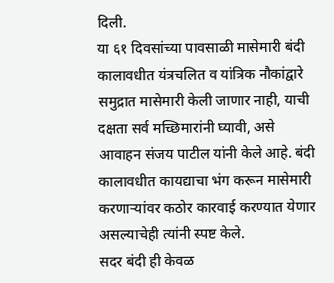दिली.
या ६१ दिवसांच्या पावसाळी मासेमारी बंदी कालावधीत यंत्रचलित व यांत्रिक नौकांद्वारे समुद्रात मासेमारी केली जाणार नाही, याची दक्षता सर्व मच्छिमारांनी घ्यावी, असे आवाहन संजय पाटील यांनी केले आहे. बंदी कालावधीत कायद्याचा भंग करून मासेमारी करणाऱ्यांवर कठोर कारवाई करण्यात येणार असल्याचेही त्यांनी स्पष्ट केले.
सदर बंदी ही केवळ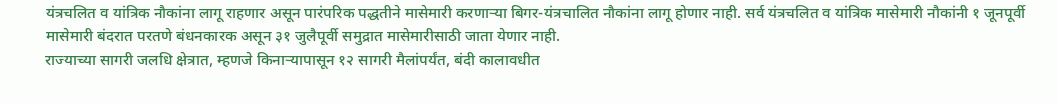यंत्रचलित व यांत्रिक नौकांना लागू राहणार असून पारंपरिक पद्धतीने मासेमारी करणाऱ्या बिगर-यंत्रचालित नौकांना लागू होणार नाही. सर्व यंत्रचलित व यांत्रिक मासेमारी नौकांनी १ जूनपूर्वी मासेमारी बंदरात परतणे बंधनकारक असून ३१ जुलैपूर्वी समुद्रात मासेमारीसाठी जाता येणार नाही.
राज्याच्या सागरी जलधि क्षेत्रात, म्हणजे किनाऱ्यापासून १२ सागरी मैलांपर्यंत, बंदी कालावधीत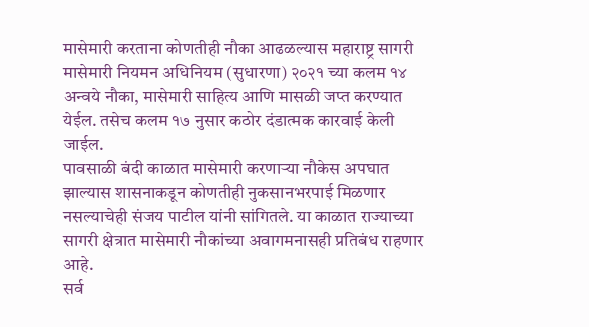मासेमारी करताना कोणतीही नौका आढळल्यास महाराष्ट्र सागरी मासेमारी नियमन अधिनियम (सुधारणा) २०२१ च्या कलम १४ अन्वये नौका, मासेमारी साहित्य आणि मासळी जप्त करण्यात येईल. तसेच कलम १७ नुसार कठोर दंडात्मक कारवाई केली जाईल.
पावसाळी बंदी काळात मासेमारी करणाऱ्या नौकेस अपघात झाल्यास शासनाकडून कोणतीही नुकसानभरपाई मिळणार नसल्याचेही संजय पाटील यांनी सांगितले. या काळात राज्याच्या सागरी क्षेत्रात मासेमारी नौकांच्या अवागमनासही प्रतिबंध राहणार आहे.
सर्व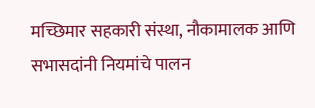मच्छिमार सहकारी संस्था, नौकामालक आणि सभासदांनी नियमांचे पालन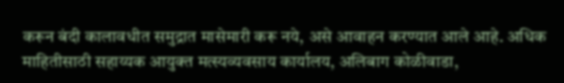करून बंदी कालावधीत समुद्रात मासेमारी करू नये, असे आवाहन करण्यात आले आहे. अधिक माहितीसाठी सहाय्यक आयुक्त मत्स्यव्यवसाय कार्यालय, अलिबाग कोळीवाडा,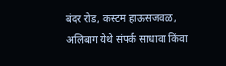बंदर रोड, कस्टम हाऊसजवळ, अलिबाग येथे संपर्क साधावा किंवा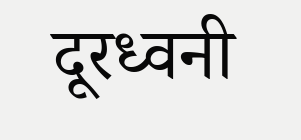दूरध्वनी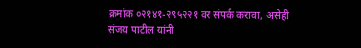क्रमांक ०२१४१-२९५२२१ वर संपर्क करावा, असेही संजय पाटील यांनी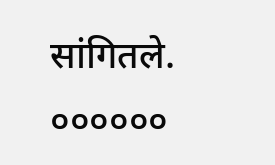सांगितले.
००००००